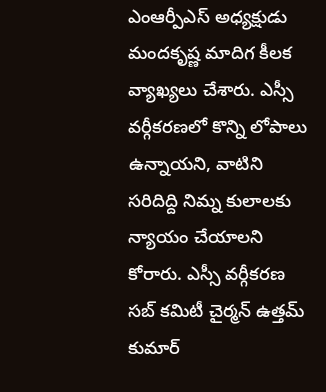ఎంఆర్పీఎస్ అధ్యక్షుడు మందకృష్ణ మాదిగ కీలక వ్యాఖ్యలు చేశారు. ఎస్సీ వర్గీకరణలో కొన్ని లోపాలు ఉన్నాయని, వాటిని సరిదిద్ది నిమ్న కులాలకు న్యాయం చేయాలని కోరారు. ఎస్సీ వర్గీకరణ సబ్ కమిటీ చైర్మన్ ఉత్తమ్ కుమార్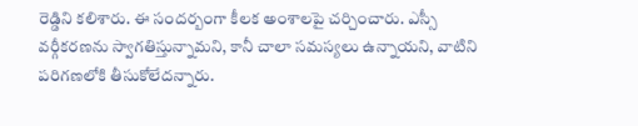రెడ్డిని కలిశారు. ఈ సందర్బంగా కీలక అంశాలపై చర్చించారు. ఎస్సీ వర్గీకరణను స్వాగతిస్తున్నామని, కానీ చాలా సమస్యలు ఉన్నాయని, వాటిని పరిగణలోకి తీసుకోలేదన్నారు.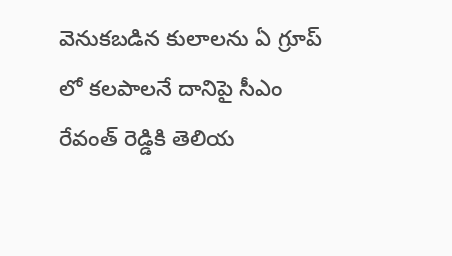వెనుకబడిన కులాలను ఏ గ్రూప్ లో కలపాలనే దానిపై సీఎం రేవంత్ రెడ్డికి తెలియ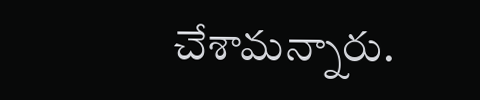చేశామన్నారు.